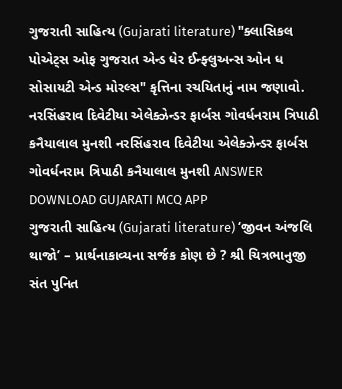ગુજરાતી સાહિત્ય (Gujarati literature) "ક્લાસિકલ પોએટ્સ ઓફ ગુજરાત એન્ડ ધેર ઈન્ફ્લુઅન્સ ઓન ધ સોસાયટી એન્ડ મોરલ્સ" કૃત્તિના રચયિતાનું નામ જણાવો. નરસિંહરાવ દિવેટીયા એલેક્ઝેન્ડર ફાર્બસ ગોવર્ધનરામ ત્રિપાઠી કનૈયાલાલ મુનશી નરસિંહરાવ દિવેટીયા એલેક્ઝેન્ડર ફાર્બસ ગોવર્ધનરામ ત્રિપાઠી કનૈયાલાલ મુનશી ANSWER DOWNLOAD GUJARATI MCQ APP
ગુજરાતી સાહિત્ય (Gujarati literature) ‘જીવન અંજલિ થાજો’ – પ્રાર્થનાકાવ્યના સર્જક કોણ છે ? શ્રી ચિત્રભાનુજી સંત પુનિત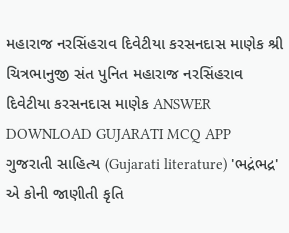મહારાજ નરસિંહરાવ દિવેટીયા કરસનદાસ માણેક શ્રી ચિત્રભાનુજી સંત પુનિત મહારાજ નરસિંહરાવ દિવેટીયા કરસનદાસ માણેક ANSWER DOWNLOAD GUJARATI MCQ APP
ગુજરાતી સાહિત્ય (Gujarati literature) 'ભદ્રંભદ્ર' એ કોની જાણીતી કૃતિ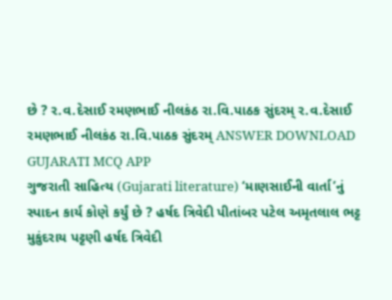છે ? ર.વ.દેસાઈ રમણભાઈ નીલકંઠ રા.વિ.પાઠક સુંદરમ્ ર.વ.દેસાઈ રમણભાઈ નીલકંઠ રા.વિ.પાઠક સુંદરમ્ ANSWER DOWNLOAD GUJARATI MCQ APP
ગુજરાતી સાહિત્ય (Gujarati literature) ‘માણસાઈની વાર્તા’નું સ્પાદન કાર્ય કોણે કર્યું છે ? હર્ષદ ત્રિવેદી પીતાંબર પટેલ અમૃતલાલ ભટ્ટ મુકુંદરાય પટ્ટણી હર્ષદ ત્રિવેદી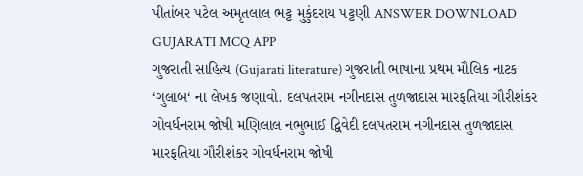પીતાંબર પટેલ અમૃતલાલ ભટ્ટ મુકુંદરાય પટ્ટણી ANSWER DOWNLOAD GUJARATI MCQ APP
ગુજરાતી સાહિત્ય (Gujarati literature) ગુજરાતી ભાષાના પ્રથમ મૌલિક નાટક ‘ગુલાબ‘ ના લેખક જણાવો. દલપતરામ નગીનદાસ તુળજાદાસ મારફતિયા ગૌરીશંકર ગોવર્ધનરામ જોષી મણિલાલ નભુભાઈ દ્વિવેદી દલપતરામ નગીનદાસ તુળજાદાસ મારફતિયા ગૌરીશંકર ગોવર્ધનરામ જોષી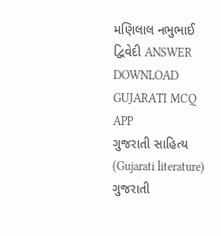મણિલાલ નભુભાઈ દ્વિવેદી ANSWER DOWNLOAD GUJARATI MCQ APP
ગુજરાતી સાહિત્ય (Gujarati literature) ગુજરાતી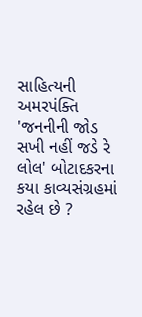સાહિત્યની અમરપંક્તિ 'જનનીની જોડ સખી નહીં જડે રે લોલ' બોટાદકરના કયા કાવ્યસંગ્રહમાં રહેલ છે ?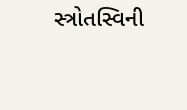સ્ત્રોતસ્વિની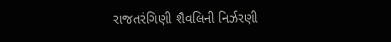રાજતરંગિણી શૈવલિની નિર્ઝરણી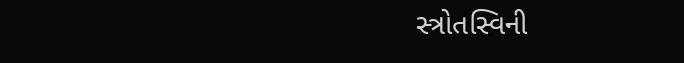સ્ત્રોતસ્વિની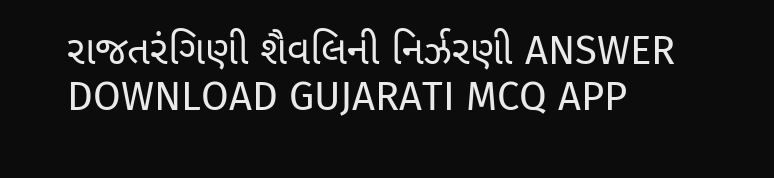રાજતરંગિણી શૈવલિની નિર્ઝરણી ANSWER DOWNLOAD GUJARATI MCQ APP